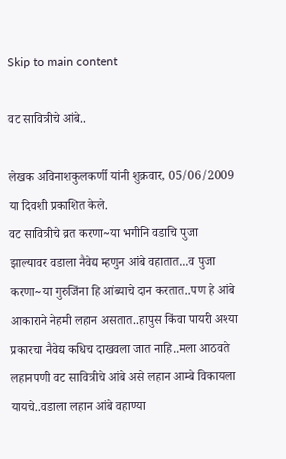Skip to main content

वट सावित्रीचे आंबे..

लेखक अविनाशकुलकर्णी यांनी शुक्रवार, 05/06/2009 या दिवशी प्रकाशित केले.
वट सावित्रीचे व्रत करणा~या भगीनि वडाचि पुजा झाल्यावर वडाला नैवेद्य म्हणुन आंबे वहातात...व पुजा करणा~या गुरुजिंना हि आंब्याचे दान करतात..पण हे आंबे आकाराने नेहमी लहान असतात..हापुस किंवा पायरी अश्या प्रकारचा नैवेद्य कधिच दाखवला जात नाहि..मला आठवते लहानपणी वट सावित्रीचे आंबे असे लहान आम्बे विकायला यायचे..वडाला लहान आंबे वहाण्या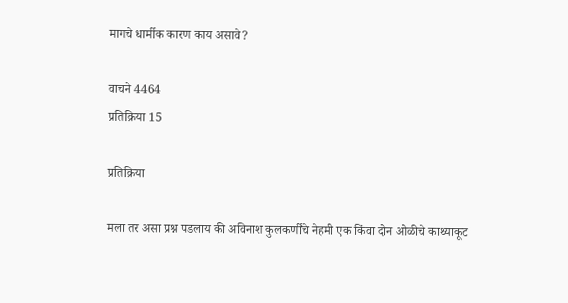मागचे धार्मीक कारण काय असावे?

वाचने 4464
प्रतिक्रिया 15

प्रतिक्रिया

मला तर असा प्रश्न पडलाय की अविनाश कुलकर्णींचे नेहमी एक किंवा दोन ओळीचे काथ्याकूट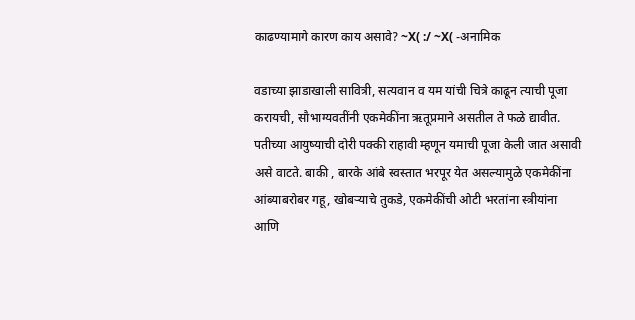काढण्यामागे कारण काय असावे? ~X( :/ ~X( -अनामिक

वडाच्या झाडाखाली सावित्री, सत्यवान व यम यांची चित्रे काढून त्याची पूजा करायची, सौभाग्यवतींनी एकमेकींना ऋतूप्रमाने असतील ते फळे द्यावीत. पतीच्या आयुष्याची दोरी पक्की राहावी म्हणून यमाची पूजा केली जात असावी असे वाटते. बाकी , बारके आंबे स्वस्तात भरपूर येत असल्यामुळे एकमेकींना आंब्याबरोबर गहू, खोबर्‍याचे तुकडे, एकमेकींची ओटी भरतांना स्त्रीयांना आणि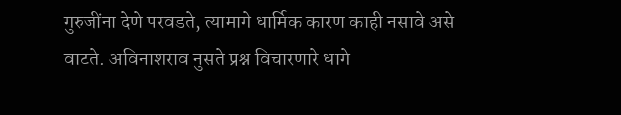गुरुजींना देणे परवडते, त्यामागे धार्मिक कारण काही नसावे असे वाटते. अविनाशराव नुसते प्रश्न विचारणारे धागे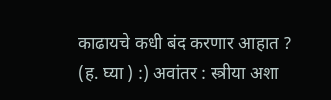काढायचे कधी बंद करणार आहात ? (ह. घ्या ) :) अवांतर : स्त्रीया अशा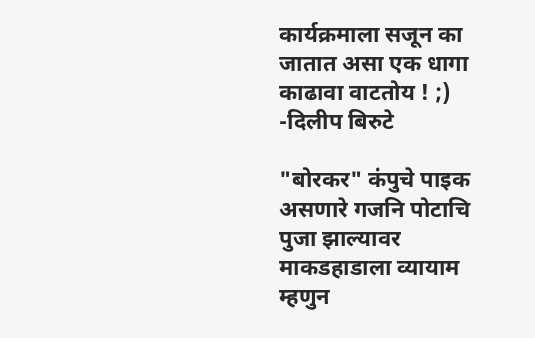कार्यक्रमाला सजून का जातात असा एक धागा काढावा वाटतोय ! ;) -दिलीप बिरुटे

"बोरकर" कंपुचे पाइक असणारे गजनि पोटाचि पुजा झाल्यावर माकडहाडाला व्यायाम म्हणुन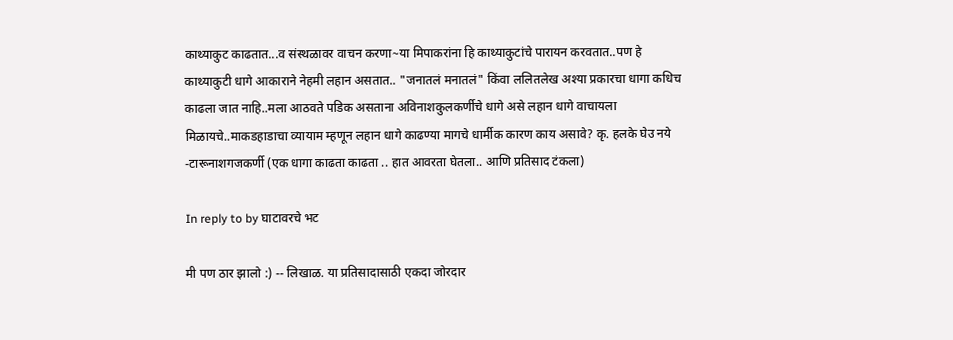काथ्याकुट काढतात...व संस्थळावर वाचन करणा~या मिपाकरांना हि काथ्याकुटांचे पारायन करवतात..पण हे काथ्याकुटी धागे आकाराने नेहमी लहान असतात.. "जनातलं मनातलं" किंवा ललितलेख अश्या प्रकारचा धागा कधिच काढला जात नाहि..मला आठवते पडिक असताना अविनाशकुलकर्णीचे धागे असे लहान धागे वाचायला मिळायचे..माकडहाडाचा व्यायाम म्हणून लहान धागे काढण्या मागचे धार्मीक कारण काय असावे? कृ. हलके घेउ नये -टारूनाशगजकर्णी (एक धागा काढता काढता .. हात आवरता घेतला.. आणि प्रतिसाद टंकला)

In reply to by घाटावरचे भट

मी पण ठार झालो :) -- लिखाळ. या प्रतिसादासाठी एकदा जोरदार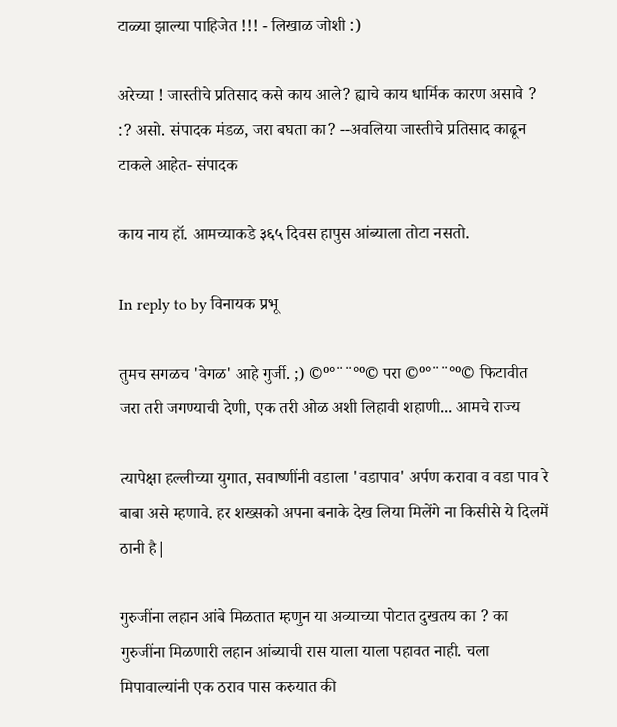टाळ्या झाल्या पाहिजेत !!! - लिखाळ जोशी :)

अरेच्या ! जास्तीचे प्रतिसाद कसे काय आले? ह्याचे काय धार्मिक कारण असावे ‍? :? असो. संपादक मंडळ, जरा बघता का? --अवलिया जास्तीचे प्रतिसाद काढून टाकले आहेत- संपादक

काय नाय हॉ. आमच्याकडे ३६५ दिवस हापुस आंब्याला तोटा नसतो.

In reply to by विनायक प्रभू

तुमच सगळच 'वेगळ' आहे गुर्जी. ;) ©º°¨¨°º© परा ©º°¨¨°º© फिटावीत जरा तरी जगण्याची देणी, एक तरी ओळ अशी लिहावी शहाणी... आमचे राज्य

त्यापेक्षा हल्लीच्या युगात, सवाष्णींनी वडाला 'वडापाव' अर्पण करावा व वडा पाव रे बाबा असे म्हणावे. हर शख्सको अपना बनाके देख लिया मिलेंगे ना किसीसे ये दिलमें ठानी है|

गुरुजींना लहान आंबे मिळतात म्हणुन या अव्याच्या पोटात दुखतय का ? का गुरुजींना मिळणारी लहान आंब्याची रास याला याला पहावत नाही. चला मिपावाल्यांनी एक ठराव पास करुयात की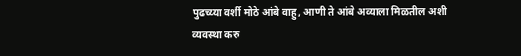पुढच्य्या वर्शी मोठे आंबे वाहु, आणी ते आंबे अव्याला मिळतील अशी व्यवस्था करु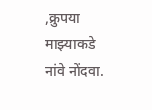,क्रुपया माझ्याकडे नांवे नोंदवा.